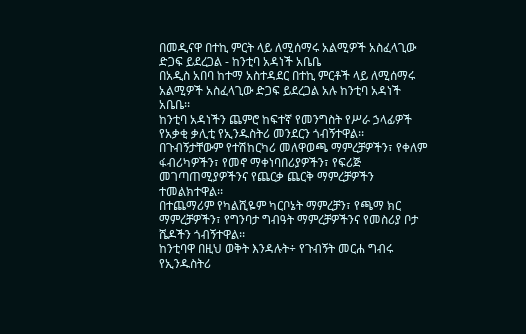በመዲናዋ በተኪ ምርት ላይ ለሚሰማሩ አልሚዎች አስፈላጊው ድጋፍ ይደረጋል - ከንቲባ አዳነች አቤቤ
በአዲስ አበባ ከተማ አስተዳደር በተኪ ምርቶች ላይ ለሚሰማሩ አልሚዎች አስፈላጊው ድጋፍ ይደረጋል አሉ ከንቲባ አዳነች አቤቤ፡፡
ከንቲባ አዳነችን ጨምሮ ከፍተኛ የመንግስት የሥራ ኃላፊዎች የአቃቂ ቃሊቲ የኢንዱስትሪ መንደርን ጎብኝተዋል፡፡
በጉብኝታቸውም የተሽከርካሪ መለዋወጫ ማምረቻዎችን፣ የቀለም ፋብሪካዎችን፣ የመኖ ማቀነባበሪያዎችን፣ የፍሪጅ መገጣጠሚያዎችንና የጨርቃ ጨርቅ ማምረቻዎችን ተመልክተዋል፡፡
በተጨማሪም የካልሺዬም ካርቦኔት ማምረቻን፣ የጫማ ክር ማምረቻዎችን፣ የግንባታ ግብዓት ማምረቻዎችንና የመስሪያ ቦታ ሼዶችን ጎብኝተዋል፡፡
ከንቲባዋ በዚህ ወቅት እንዳሉት÷ የጉብኝት መርሐ ግብሩ የኢንዱስትሪ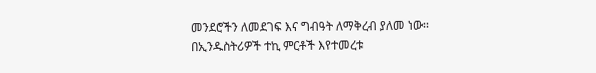መንደሮችን ለመደገፍ እና ግብዓት ለማቅረብ ያለመ ነው፡፡
በኢንዱስትሪዎች ተኪ ምርቶች እየተመረቱ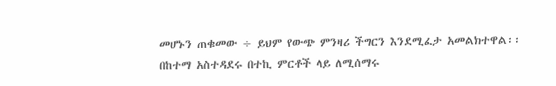መሆኑን ጠቁመው ÷ ይህም የውጭ ምንዛሪ ችግርን እንደሚፈታ አመልክተዋል፡፡
በከተማ አስተዳደሩ በተኪ ምርቶች ላይ ለሚሰማሩ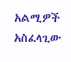አልሚዎች አስፈላጊው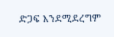ድጋፍ እንደሚደረግም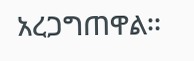አረጋግጠዋል፡፡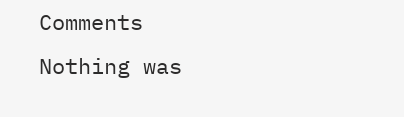Comments
Nothing was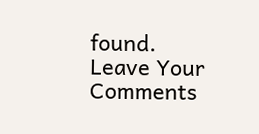found.
Leave Your Comments